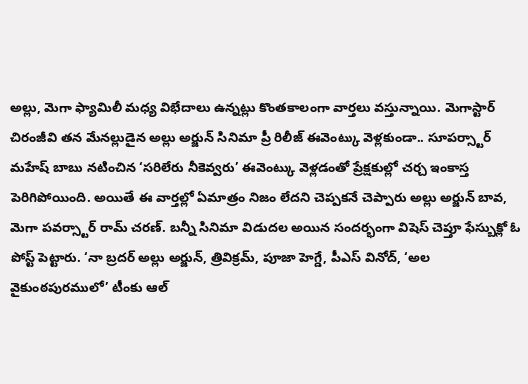అల్లు, మెగా ఫ్యామిలీ మధ్య విభేదాలు ఉన్నట్లు కొంతకాలంగా వార్తలు వస్తున్నాయి. మెగాస్టార్ చిరంజీవి తన మేనల్లుడైన అల్లు అర్జున్ సినిమా ప్రీ రిలీజ్ ఈవెంట్కు వెళ్లకుండా.. సూపర్స్టార్ మహేష్ బాబు నటించిన ‘సరిలేరు నీకెవ్వరు’ ఈవెంట్కు వెళ్లడంతో ప్రేక్షకుల్లో చర్చ ఇంకాస్త పెరిగిపోయింది. అయితే ఈ వార్తల్లో ఏమాత్రం నిజం లేదని చెప్పకనే చెప్పారు అల్లు అర్జున్ బావ, మెగా పవర్స్టార్ రామ్ చరణ్. బన్నీ సినిమా విడుదల అయిన సందర్భంగా విషెస్ చెప్తూ ఫేస్బుక్లో ఓ పోస్ట్ పెట్టారు. ‘నా బ్రదర్ అల్లు అర్జున్, త్రివిక్రమ్, పూజా హెగ్డే, పీఎస్ వినోద్, ‘అల వైకుంఠపురములో’ టీంకు ఆల్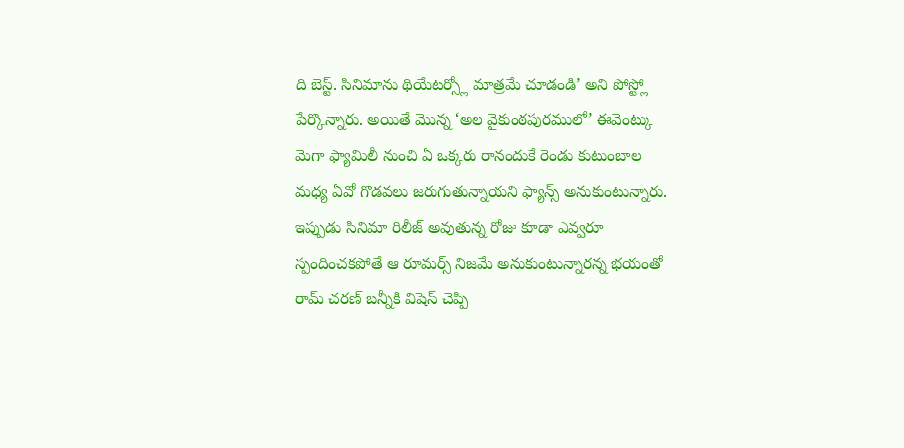ది బెస్ట్. సినిమాను థియేటర్స్లో మాత్రమే చూడండి’ అని పోస్ట్లో పేర్కొన్నారు. అయితే మొన్న ‘అల వైకుంఠపురములో’ ఈవెంట్కు మెగా ఫ్యామిలీ నుంచి ఏ ఒక్కరు రానందుకే రెండు కుటుంబాల మధ్య ఏవో గొడవలు జరుగుతున్నాయని ఫ్యాన్స్ అనుకుంటున్నారు. ఇప్పుడు సినిమా రిలీజ్ అవుతున్న రోజు కూడా ఎవ్వరూ స్పందించకపోతే ఆ రూమర్స్ నిజమే అనుకుంటున్నారన్న భయంతో రామ్ చరణ్ బన్నీకి విషెస్ చెప్పి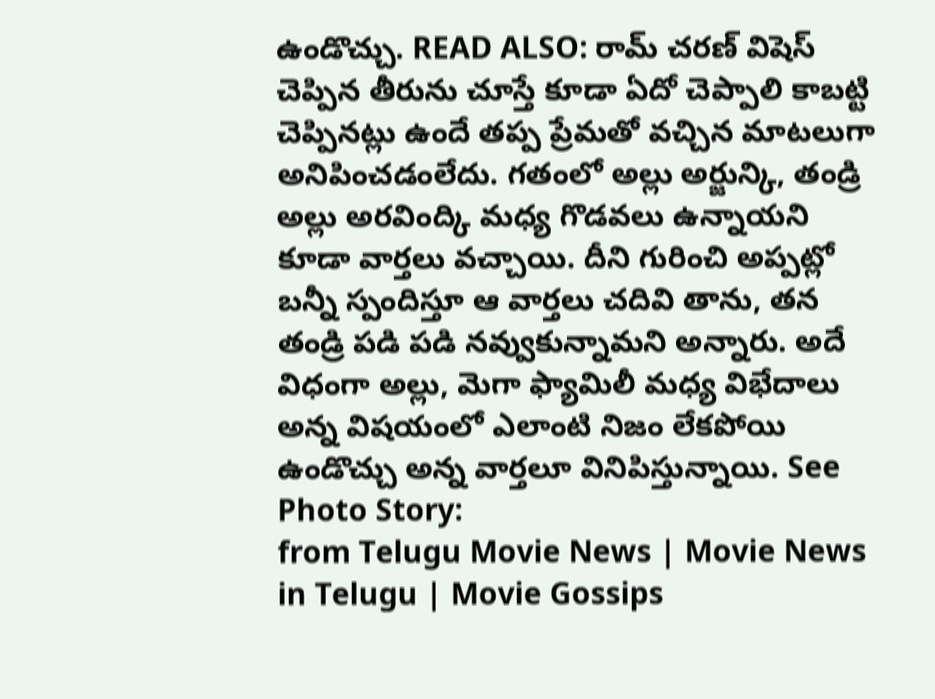ఉండొచ్చు. READ ALSO: రామ్ చరణ్ విషెస్ చెప్పిన తీరును చూస్తే కూడా ఏదో చెప్పాలి కాబట్టి చెప్పినట్లు ఉందే తప్ప ప్రేమతో వచ్చిన మాటలుగా అనిపించడంలేదు. గతంలో అల్లు అర్జున్కి, తండ్రి అల్లు అరవింద్కి మధ్య గొడవలు ఉన్నాయని కూడా వార్తలు వచ్చాయి. దీని గురించి అప్పట్లో బన్నీ స్పందిస్తూ ఆ వార్తలు చదివి తాను, తన తండ్రి పడి పడి నవ్వుకున్నామని అన్నారు. అదే విధంగా అల్లు, మెగా ఫ్యామిలీ మధ్య విభేదాలు అన్న విషయంలో ఎలాంటి నిజం లేకపోయి ఉండొచ్చు అన్న వార్తలూ వినిపిస్తున్నాయి. See Photo Story:
from Telugu Movie News | Movie News in Telugu | Movie Gossips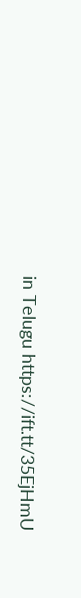in Telugu https://ift.tt/35EjHmU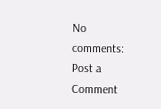No comments:
Post a Comment